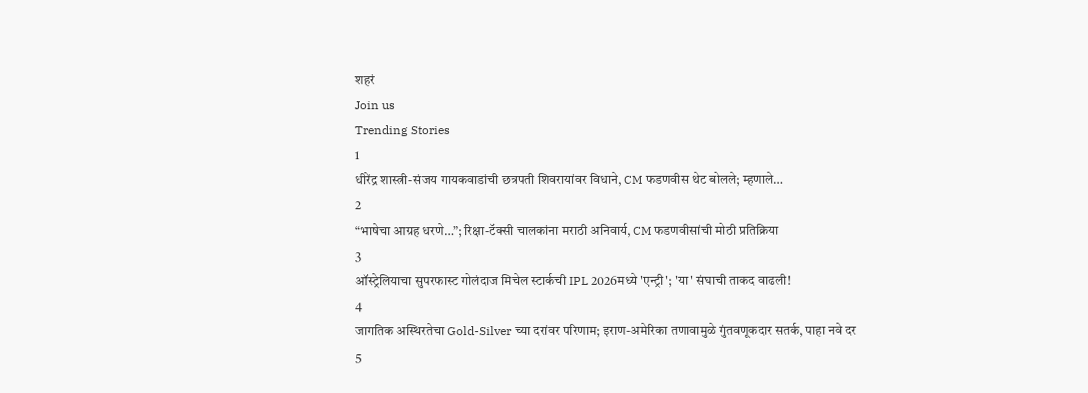शहरं
Join us
Trending Stories
1
धीरेंद्र शास्त्री-संजय गायकवाडांची छत्रपती शिवरायांवर विधाने, CM फडणवीस थेट बोलले; म्हणाले…
2
“भाषेचा आग्रह धरणे…”; रिक्षा-टॅक्सी चालकांना मराठी अनिवार्य, CM फडणवीसांची मोठी प्रतिक्रिया
3
ऑस्ट्रेलियाचा सुपरफास्ट गोलंदाज मिचेल स्टार्कची IPL 2026मध्ये 'एन्ट्री'; 'या' संघाची ताकद वाढली!
4
जागतिक अस्थिरतेचा Gold-Silver च्या दरांवर परिणाम; इराण-अमेरिका तणावामुळे गुंतवणूकदार सतर्क, पाहा नवे दर
5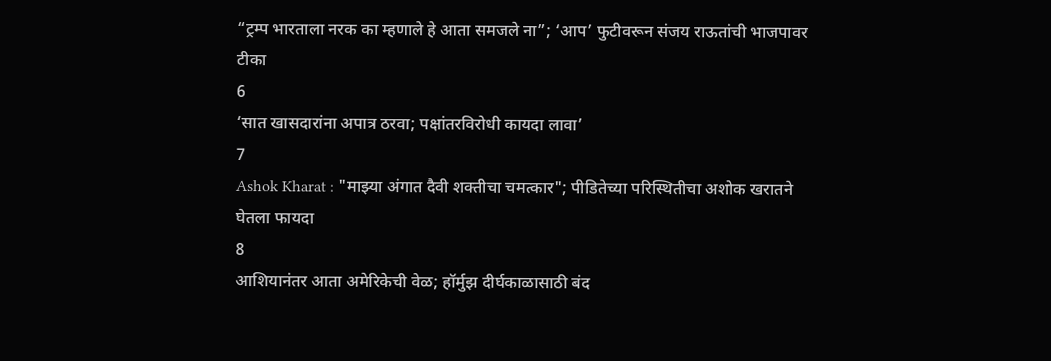“ट्रम्प भारताला नरक का म्हणाले हे आता समजले ना”; ‘आप’ फुटीवरून संजय राऊतांची भाजपावर टीका
6
‘सात खासदारांना अपात्र ठरवा; पक्षांतरविरोधी कायदा लावा’
7
Ashok Kharat : "माझ्या अंगात दैवी शक्तीचा चमत्कार"; पीडितेच्या परिस्थितीचा अशोक खरातने घेतला फायदा
8
आशियानंतर आता अमेरिकेची वेळ; हॉर्मुझ दीर्घकाळासाठी बंद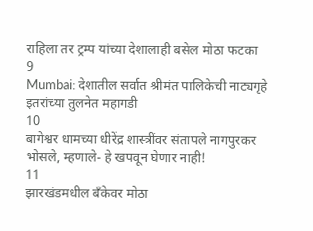राहिला तर ट्रम्प यांच्या देशालाही बसेल मोठा फटका
9
Mumbai: देशातील सर्वात श्रीमंत पालिकेची नाट्यगृहे इतरांच्या तुलनेत महागडी
10
बागेश्वर धामच्या धीरेंद्र शास्त्रींवर संतापले नागपुरकर भोसले, म्हणाले- हे खपवून घेणार नाही!
11
झारखंडमधील बँकेवर मोठा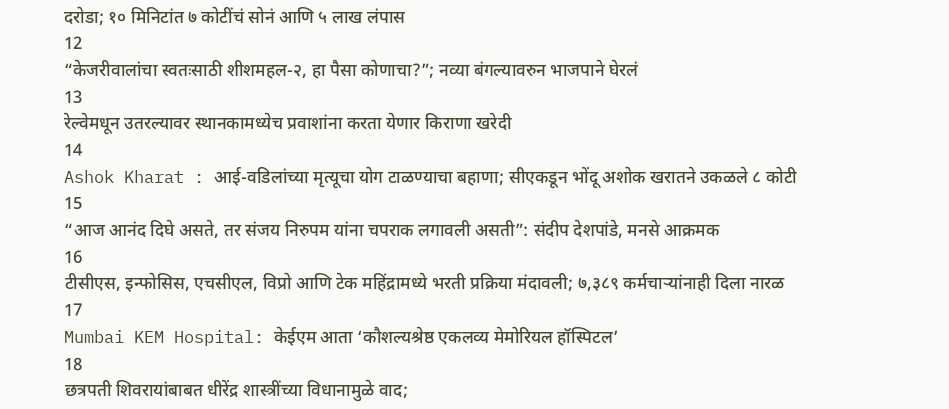दरोडा; १० मिनिटांत ७ कोटींचं सोनं आणि ५ लाख लंपास
12
“केजरीवालांचा स्वतःसाठी शीशमहल-२, हा पैसा कोणाचा?”; नव्या बंगल्यावरुन भाजपाने घेरलं
13
रेल्वेमधून उतरल्यावर स्थानकामध्येच प्रवाशांना करता येणार किराणा खरेदी
14
Ashok Kharat : आई-वडिलांच्या मृत्यूचा योग टाळण्याचा बहाणा; सीएकडून भोंदू अशोक खरातने उकळले ८ कोटी
15
“आज आनंद दिघे असते, तर संजय निरुपम यांना चपराक लगावली असती”: संदीप देशपांडे, मनसे आक्रमक
16
टीसीएस, इन्‍फोसिस, एचसीएल, विप्रो आणि टेक महिंद्रामध्ये भरती प्रक्रिया मंदावली; ७,३८९ कर्मचाऱ्यांनाही दिला नारळ
17
Mumbai KEM Hospital: केईएम आता ‘कौशल्यश्रेष्ठ एकलव्य मेमोरियल हॉस्पिटल’
18
छत्रपती शिवरायांबाबत धीरेंद्र शास्त्रींच्या विधानामुळे वाद;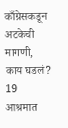काँग्रेसकडून अटकेची मागणी, काय घडलं?
19
आश्रमात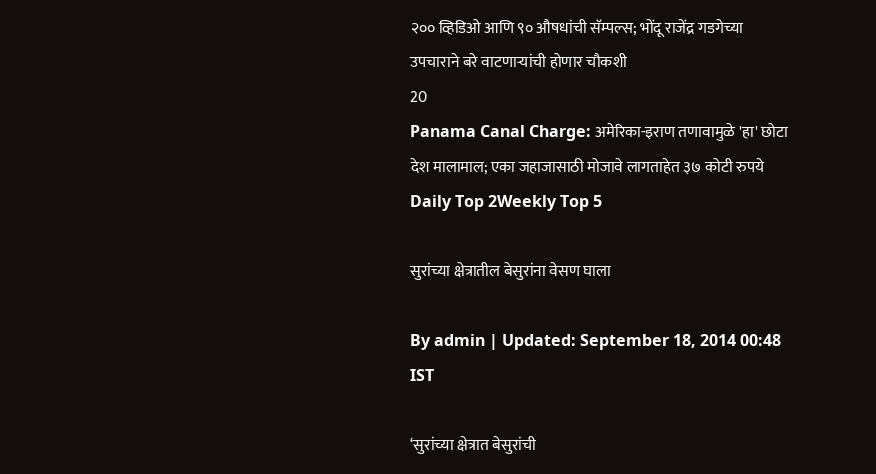२०० व्हिडिओ आणि ९० औषधांची सॅम्पल्स; भोंदू राजेंद्र गडगेच्या उपचाराने बरे वाटणाऱ्यांची होणार चौकशी
20
Panama Canal Charge: अमेरिका-इराण तणावामुळे 'हा' छोटा देश मालामाल; एका जहाजासाठी मोजावे लागताहेत ३७ कोटी रुपये
Daily Top 2Weekly Top 5

सुरांच्या क्षेत्रातील बेसुरांना वेसण घाला

By admin | Updated: September 18, 2014 00:48 IST

‘सुरांच्या क्षेत्रात बेसुरांची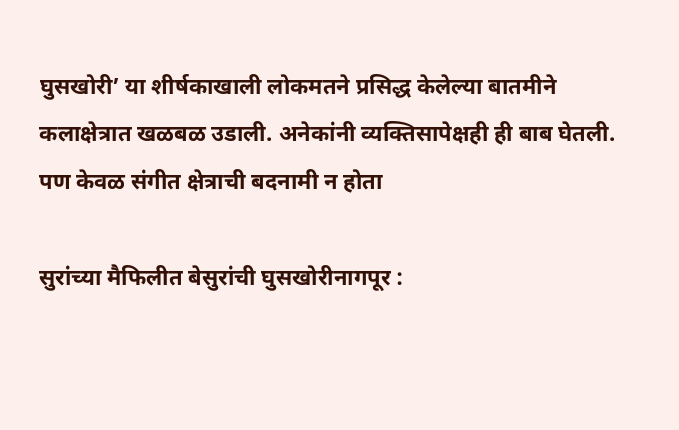घुसखोरी’ या शीर्षकाखाली लोकमतने प्रसिद्ध केलेल्या बातमीने कलाक्षेत्रात खळबळ उडाली. अनेकांनी व्यक्तिसापेक्षही ही बाब घेतली. पण केवळ संगीत क्षेत्राची बदनामी न होता

सुरांच्या मैफिलीत बेसुरांची घुसखोरीनागपूर :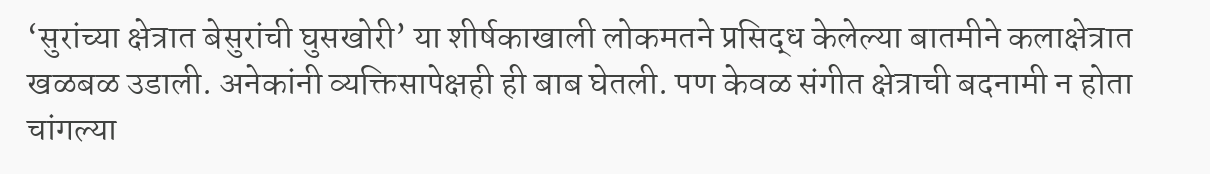‘सुरांच्या क्षेत्रात बेसुरांची घुसखोरी’ या शीर्षकाखाली लोकमतने प्रसिद्ध केलेल्या बातमीने कलाक्षेत्रात खळबळ उडाली. अनेकांनी व्यक्तिसापेक्षही ही बाब घेतली. पण केवळ संगीत क्षेत्राची बदनामी न होता चांगल्या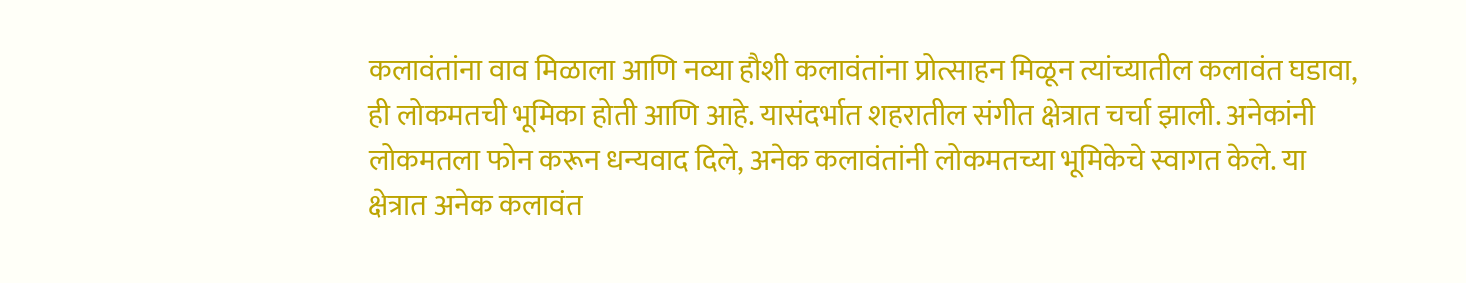कलावंतांना वाव मिळाला आणि नव्या हौशी कलावंतांना प्रोत्साहन मिळून त्यांच्यातील कलावंत घडावा, ही लोकमतची भूमिका होती आणि आहे. यासंदर्भात शहरातील संगीत क्षेत्रात चर्चा झाली. अनेकांनी लोकमतला फोन करून धन्यवाद दिले, अनेक कलावंतांनी लोकमतच्या भूमिकेचे स्वागत केले. या क्षेत्रात अनेक कलावंत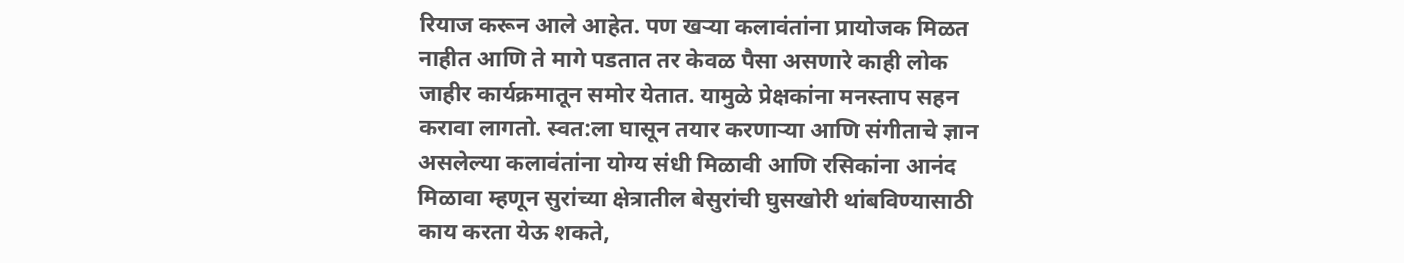रियाज करून आले आहेत. पण खऱ्या कलावंतांना प्रायोजक मिळत नाहीत आणि ते मागे पडतात तर केवळ पैसा असणारे काही लोक जाहीर कार्यक्रमातून समोर येतात. यामुळे प्रेक्षकांना मनस्ताप सहन करावा लागतो. स्वत:ला घासून तयार करणाऱ्या आणि संगीताचे ज्ञान असलेल्या कलावंतांना योग्य संधी मिळावी आणि रसिकांना आनंद मिळावा म्हणून सुरांच्या क्षेत्रातील बेसुरांची घुसखोरी थांबविण्यासाठी काय करता येऊ शकते,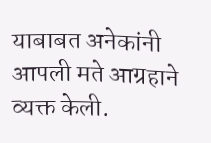याबाबत अनेकांनी आपली मते आग्रहाने व्यक्त केली.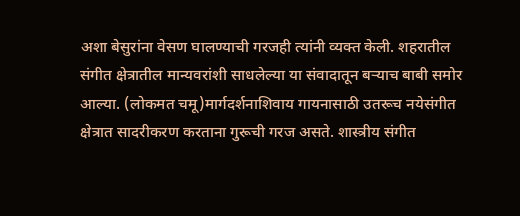अशा बेसुरांना वेसण घालण्याची गरजही त्यांनी व्यक्त केली. शहरातील संगीत क्षेत्रातील मान्यवरांशी साधलेल्या या संवादातून बऱ्याच बाबी समोर आल्या. (लोकमत चमू)मार्गदर्शनाशिवाय गायनासाठी उतरूच नयेसंगीत क्षेत्रात सादरीकरण करताना गुरूची गरज असते. शास्त्रीय संगीत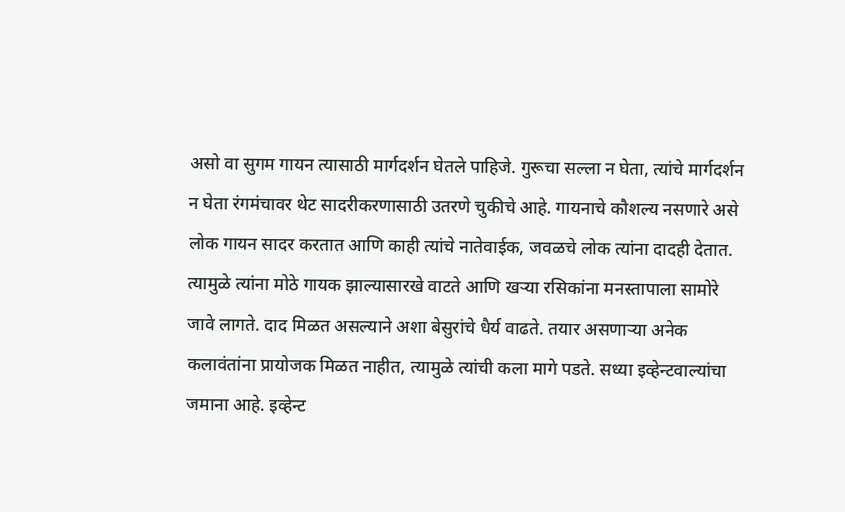असो वा सुगम गायन त्यासाठी मार्गदर्शन घेतले पाहिजे. गुरूचा सल्ला न घेता, त्यांचे मार्गदर्शन न घेता रंगमंचावर थेट सादरीकरणासाठी उतरणे चुकीचे आहे. गायनाचे कौशल्य नसणारे असे लोक गायन सादर करतात आणि काही त्यांचे नातेवाईक, जवळचे लोक त्यांना दादही देतात. त्यामुळे त्यांना मोठे गायक झाल्यासारखे वाटते आणि खऱ्या रसिकांना मनस्तापाला सामोरे जावे लागते. दाद मिळत असल्याने अशा बेसुरांचे धैर्य वाढते. तयार असणाऱ्या अनेक कलावंतांना प्रायोजक मिळत नाहीत, त्यामुळे त्यांची कला मागे पडते. सध्या इव्हेन्टवाल्यांचा जमाना आहे. इव्हेन्ट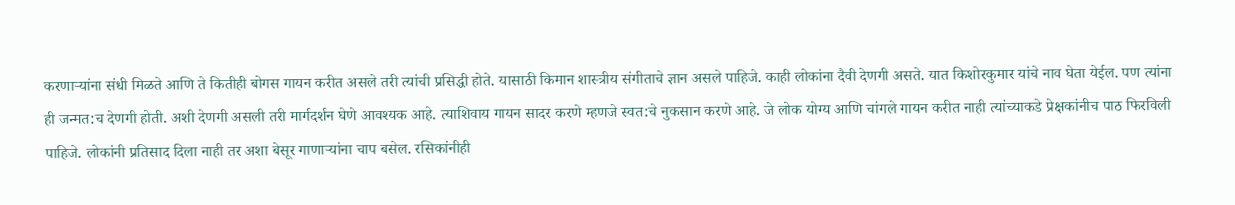करणाऱ्यांना संधी मिळते आणि ते कितीही बोगस गायन करीत असले तरी त्यांची प्रसिद्धी होते. यासाठी किमान शास्त्रीय संगीताचे ज्ञान असले पाहिजे. काही लोकांना दैवी देणगी असते. यात किशोरकुमार यांचे नाव घेता येईल. पण त्यांना ही जन्मत:च देणगी होती. अशी देणगी असली तरी मार्गदर्शन घेणे आवश्यक आहे. त्याशिवाय गायन सादर करणे म्हणजे स्वत:चे नुकसान करणे आहे. जे लोक योग्य आणि चांगले गायन करीत नाही त्यांच्याकडे प्रेक्षकांनीच पाठ फिरविली पाहिजे. लोकांनी प्रतिसाद दिला नाही तर अशा बेसूर गाणाऱ्यांना चाप बसेल. रसिकांनीही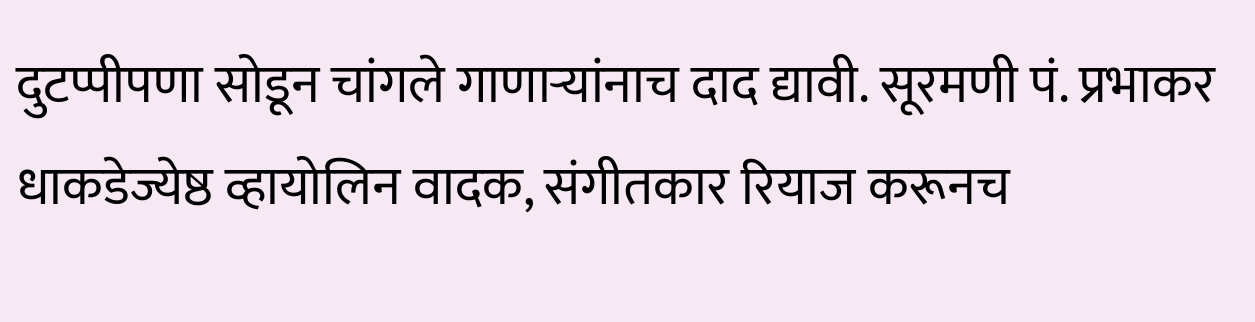दुटप्पीपणा सोडून चांगले गाणाऱ्यांनाच दाद द्यावी. सूरमणी पं. प्रभाकर धाकडेज्येष्ठ व्हायोलिन वादक, संगीतकार रियाज करूनच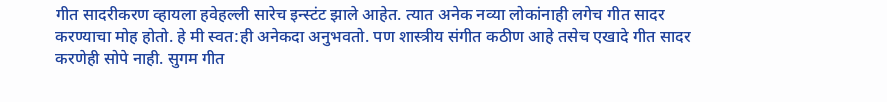गीत सादरीकरण व्हायला हवेहल्ली सारेच इन्स्टंट झाले आहेत. त्यात अनेक नव्या लोकांनाही लगेच गीत सादर करण्याचा मोह होतो. हे मी स्वत:ही अनेकदा अनुभवतो. पण शास्त्रीय संगीत कठीण आहे तसेच एखादे गीत सादर करणेही सोपे नाही. सुगम गीत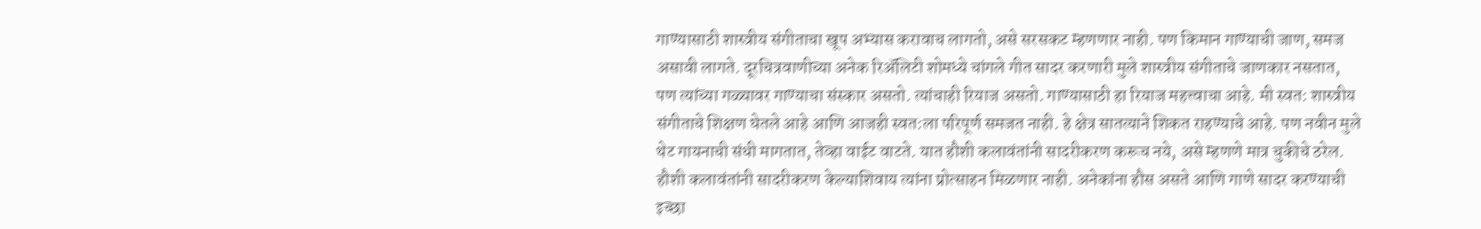गाण्यासाठी शास्त्रीय संगीताचा खूप अभ्यास करावाच लागतो, असे सरसकट म्हणणार नाही. पण किमान गाण्याची जाण, समज असावी लागते. दूरचित्रवाणीच्या अनेक रिअ‍ॅलिटी शोमध्ये चांगले गीत सादर करणारी मुले शास्त्रीय संगीताचे जाणकार नसतात, पण त्यांच्या गळ्यावर गाण्याचा संस्कार असतो. त्यांचाही रियाज असतो. गाण्यासाठी हा रियाज महत्त्वाचा आहे. मी स्वत: शास्त्रीय संगीताचे शिक्षण घेतले आहे आणि आजही स्वत:ला परिपूर्ण समजत नाही. हे क्षेत्र सातत्याने शिकत राहण्याचे आहे. पण नवीन मुले थेट गायनाची संधी मागतात, तेव्हा वाईट वाटते. यात हौशी कलावंतांनी सादरीकरण करूच नये, असे म्हणणे मात्र चुकीचे ठरेल. हौशी कलावंतांनी सादरीकरण केल्याशिवाय त्यांना प्रोत्साहन मिळणार नाही. अनेकांना हौस असते आणि गाणे सादर करण्याची इच्छा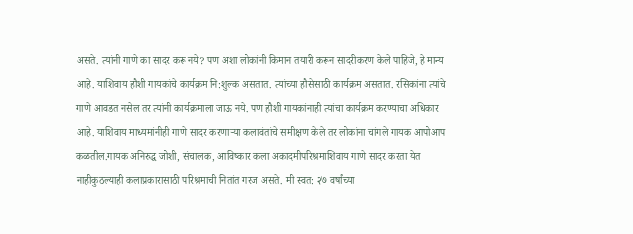असते. त्यांनी गाणे का सादर करू नये? पण अशा लोकांनी किमान तयारी करून सादरीकरण केले पाहिजे, हे मान्य आहे. याशिवाय हौशी गायकांचे कार्यक्रम नि:शुल्क असतात. त्यांच्या हौसेसाठी कार्यक्रम असतात. रसिकांना त्यांचे गाणे आवडत नसेल तर त्यांनी कार्यक्रमाला जाऊ नये. पण हौशी गायकांनाही त्यांचा कार्यक्रम करण्याचा अधिकार आहे. याशिवाय माध्यमांनीही गाणे सादर करणाऱ्या कलावंतांचे समीक्षण केले तर लोकांना चांगले गायक आपोआप कळतील.गायक अनिरुद्ध जोशी, संचालक, आविष्कार कला अकादमीपरिश्रमाशिवाय गाणे सादर करता येत नाहीकुठल्याही कलाप्रकारासाठी परिश्रमाची नितांत गरज असते. मी स्वत: २७ वर्षांच्या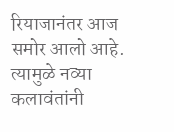रियाजानंतर आज समोर आलो आहे. त्यामुळे नव्या कलावंतांनी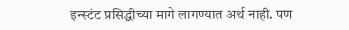इन्स्टंट प्रसिद्धीच्या मागे लागण्यात अर्थ नाही. पण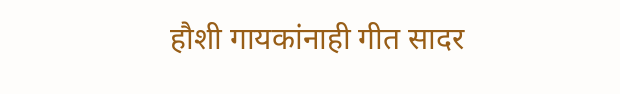हौशी गायकांनाही गीत सादर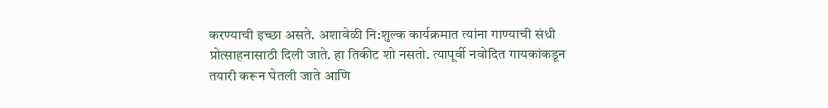करण्याची इच्छा असते. अशावेळी नि:शुल्क कार्यक्रमात त्यांना गाण्याची संधी प्रोत्साहनासाठी दिली जाते. हा तिकीट शो नसतो. त्यापूर्वी नवोदित गायकांकडून तयारी करून घेतली जाते आणि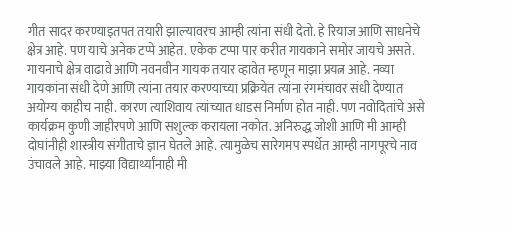गीत सादर करण्याइतपत तयारी झाल्यावरच आम्ही त्यांना संधी देतो. हे रियाज आणि साधनेचे क्षेत्र आहे. पण याचे अनेक टप्पे आहेत. एकेक टप्पा पार करीत गायकाने समोर जायचे असते. गायनाचे क्षेत्र वाढावे आणि नवनवीन गायक तयार व्हावेत म्हणून माझा प्रयत्न आहे. नव्या गायकांना संधी देणे आणि त्यांना तयार करण्याच्या प्रक्रियेत त्यांना रंगमंचावर संधी देण्यात अयोग्य काहीच नाही. कारण त्याशिवाय त्यांच्यात धाडस निर्माण होत नाही. पण नवोदितांचे असे कार्यक्रम कुणी जाहीरपणे आणि सशुल्क करायला नकोत. अनिरुद्ध जोशी आणि मी आम्ही दोघांनीही शास्त्रीय संगीताचे ज्ञान घेतले आहे. त्यामुळेच सारेगमप स्पर्धेत आम्ही नागपूरचे नाव उंचावले आहे. माझ्या विद्यार्थ्यांनाही मी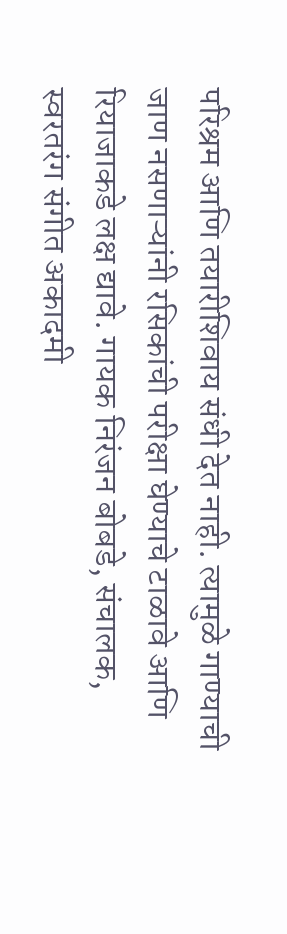परिश्रम आणि तयारीशिवाय संधी देत नाही. त्यामुळे गाण्याची जाण नसणाऱ्यांनी रसिकांची परीक्षा घेण्याचे टाळावे आणि रियाजाकडे लक्ष द्यावे. गायक निरंजन बोबडे, संचालक, स्वरतरंग संगीत अकादमी